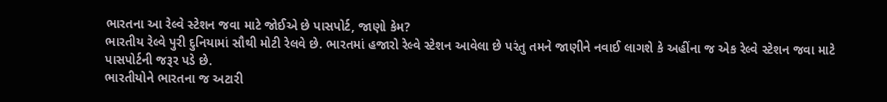ભારતના આ રેલ્વે સ્ટેશન જવા માટે જોઈએ છે પાસપોર્ટ, જાણો કેમ?
ભારતીય રેલ્વે પુરી દુનિયામાં સૌથી મોટી રેલવે છે. ભારતમાં હજારો રેલ્વે સ્ટેશન આવેલા છે પરંતુ તમને જાણીને નવાઈ લાગશે કે અહીંના જ એક રેલ્વે સ્ટેશન જવા માટે પાસપોર્ટની જરૂર પડે છે.
ભારતીયોને ભારતના જ અટારી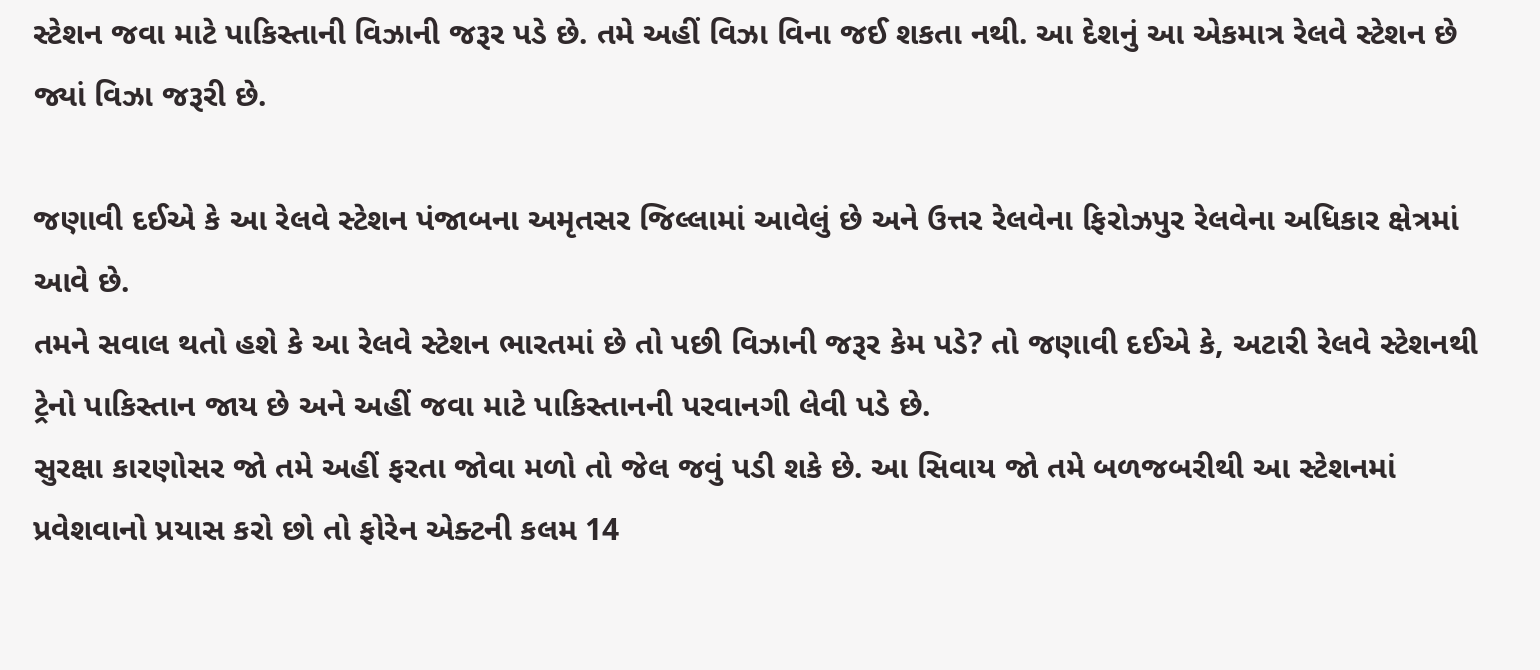સ્ટેશન જવા માટે પાકિસ્તાની વિઝાની જરૂર પડે છે. તમે અહીં વિઝા વિના જઈ શકતા નથી. આ દેશનું આ એકમાત્ર રેલવે સ્ટેશન છે જ્યાં વિઝા જરૂરી છે.

જણાવી દઈએ કે આ રેલવે સ્ટેશન પંજાબના અમૃતસર જિલ્લામાં આવેલું છે અને ઉત્તર રેલવેના ફિરોઝપુર રેલવેના અધિકાર ક્ષેત્રમાં આવે છે.
તમને સવાલ થતો હશે કે આ રેલવે સ્ટેશન ભારતમાં છે તો પછી વિઝાની જરૂર કેમ પડે? તો જણાવી દઈએ કે, અટારી રેલવે સ્ટેશનથી ટ્રેનો પાકિસ્તાન જાય છે અને અહીં જવા માટે પાકિસ્તાનની પરવાનગી લેવી પડે છે.
સુરક્ષા કારણોસર જો તમે અહીં ફરતા જોવા મળો તો જેલ જવું પડી શકે છે. આ સિવાય જો તમે બળજબરીથી આ સ્ટેશનમાં પ્રવેશવાનો પ્રયાસ કરો છો તો ફોરેન એક્ટની કલમ 14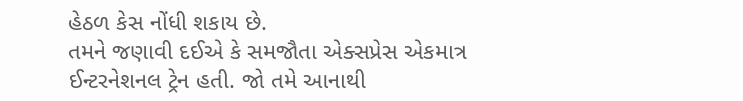હેઠળ કેસ નોંધી શકાય છે.
તમને જણાવી દઈએ કે સમજૌતા એક્સપ્રેસ એકમાત્ર ઈન્ટરનેશનલ ટ્રેન હતી. જો તમે આનાથી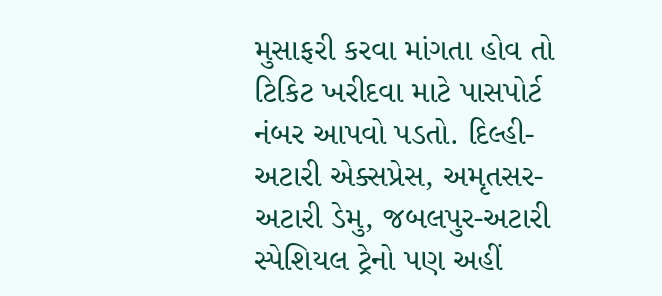મુસાફરી કરવા માંગતા હોવ તો ટિકિટ ખરીદવા માટે પાસપોર્ટ નંબર આપવો પડતો. દિલ્હી-અટારી એક્સપ્રેસ, અમૃતસર-અટારી ડેમુ, જબલપુર-અટારી સ્પેશિયલ ટ્રેનો પણ અહીં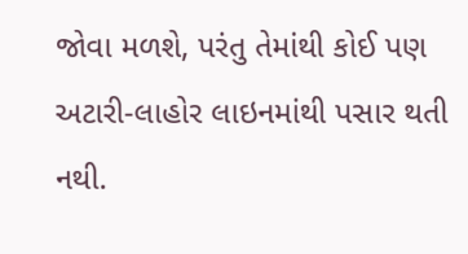જોવા મળશે, પરંતુ તેમાંથી કોઈ પણ અટારી-લાહોર લાઇનમાંથી પસાર થતી નથી.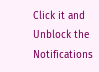Click it and Unblock the Notifications